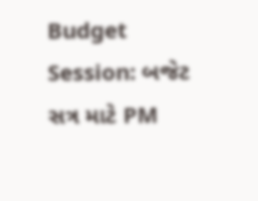Budget Session: બજેટ સત્ર માટે PM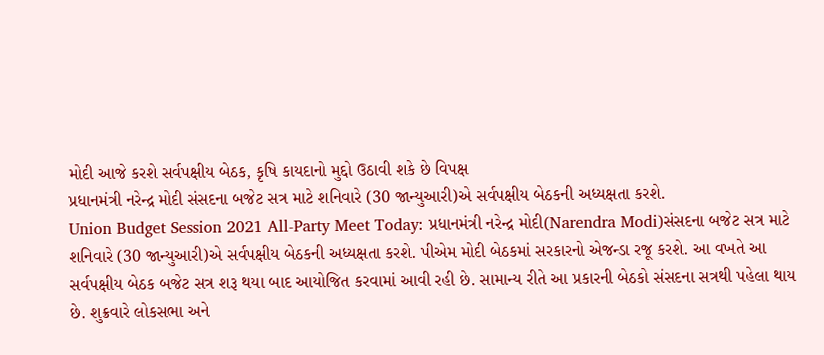મોદી આજે કરશે સર્વપક્ષીય બેઠક, કૃષિ કાયદાનો મુદ્દો ઉઠાવી શકે છે વિપક્ષ
પ્રધાનમંત્રી નરેન્દ્ર મોદી સંસદના બજેટ સત્ર માટે શનિવારે (30 જાન્યુઆરી)એ સર્વપક્ષીય બેઠકની અધ્યક્ષતા કરશે.
Union Budget Session 2021 All-Party Meet Today: પ્રધાનમંત્રી નરેન્દ્ર મોદી(Narendra Modi)સંસદના બજેટ સત્ર માટે શનિવારે (30 જાન્યુઆરી)એ સર્વપક્ષીય બેઠકની અધ્યક્ષતા કરશે. પીએમ મોદી બેઠકમાં સરકારનો એજન્ડા રજૂ કરશે. આ વખતે આ સર્વપક્ષીય બેઠક બજેટ સત્ર શરૂ થયા બાદ આયોજિત કરવામાં આવી રહી છે. સામાન્ય રીતે આ પ્રકારની બેઠકો સંસદના સત્રથી પહેલા થાય છે. શુક્રવારે લોકસભા અને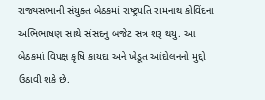રાજ્યસભાની સંયુક્ત બેઠકમાં રાષ્ટ્રપતિ રામનાથ કોવિંદના અભિભાષણ સાથે સંસદનુ બજેટ સત્ર શરૂ થયુ. આ બેઠકમાં વિપક્ષ કૃષિ કાયદા અને ખેડૂત આંદોલનનો મુદ્દો ઉઠાવી શકે છે.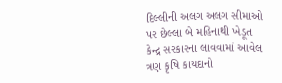દિલ્લીની અલગ અલગ સીમાઓ પર છેલ્લા બે મહિનાથી ખેડૂત કેન્દ્ર સરકારના લાવવામાં આવેલ ત્રણ કૃષિ કાયદાનો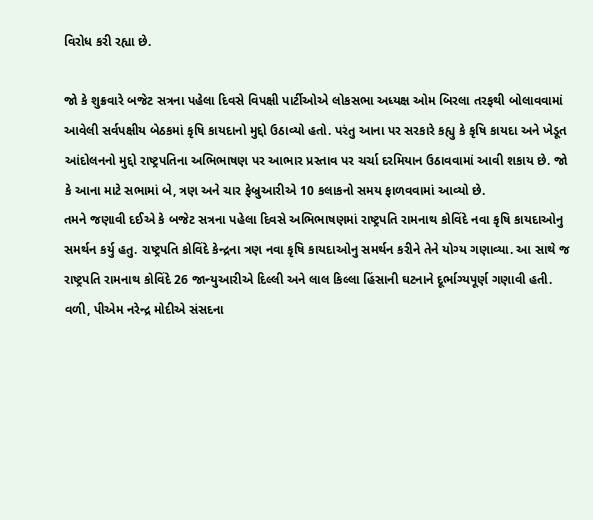વિરોધ કરી રહ્યા છે.

જો કે શુક્રવારે બજેટ સત્રના પહેલા દિવસે વિપક્ષી પાર્ટીઓએ લોકસભા અધ્યક્ષ ઓમ બિરલા તરફથી બોલાવવામાં આવેલી સર્વપક્ષીય બેઠકમાં કૃષિ કાયદાનો મુદ્દો ઉઠાવ્યો હતો. પરંતુ આના પર સરકારે કહ્યુ કે કૃષિ કાયદા અને ખેડૂત આંદોલનનો મુદ્દો રાષ્ટ્રપતિના અભિભાષણ પર આભાર પ્રસ્તાવ પર ચર્ચા દરમિયાન ઉઠાવવામાં આવી શકાય છે. જો કે આના માટે સભામાં બે, ત્રણ અને ચાર ફેબ્રુઆરીએ 10 કલાકનો સમય ફાળવવામાં આવ્યો છે.
તમને જણાવી દઈએ કે બજેટ સત્રના પહેલા દિવસે અભિભાષણમાં રાષ્ટ્રપતિ રામનાથ કોવિંદે નવા કૃષિ કાયદાઓનુ સમર્થન કર્યુ હતુ. રાષ્ટ્રપતિ કોવિંદે કેન્દ્રના ત્રણ નવા કૃષિ કાયદાઓનુ સમર્થન કરીને તેને યોગ્ય ગણાવ્યા. આ સાથે જ રાષ્ટ્રપતિ રામનાથ કોવિંદે 26 જાન્યુઆરીએ દિલ્લી અને લાલ કિલ્લા હિંસાની ઘટનાને દૂર્ભાગ્યપૂર્ણ ગણાવી હતી. વળી, પીએમ નરેન્દ્ર મોદીએ સંસદના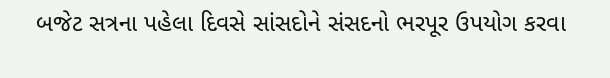બજેટ સત્રના પહેલા દિવસે સાંસદોને સંસદનો ભરપૂર ઉપયોગ કરવા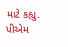માટે કહ્યુ. પીએમ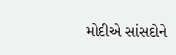મોદીએ સાંસદોને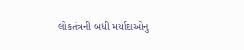લોકતંત્રની બધી મર્યાદાઓનુ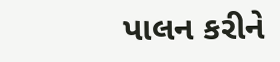પાલન કરીને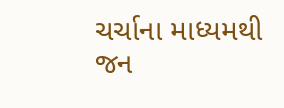ચર્ચાના માધ્યમથી જન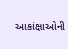આકાંક્ષાઓની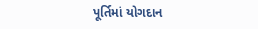પૂર્તિમાં યોગદાન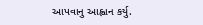આપવાનુ આહ્વાન કર્યુ.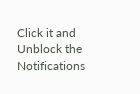Click it and Unblock the Notifications